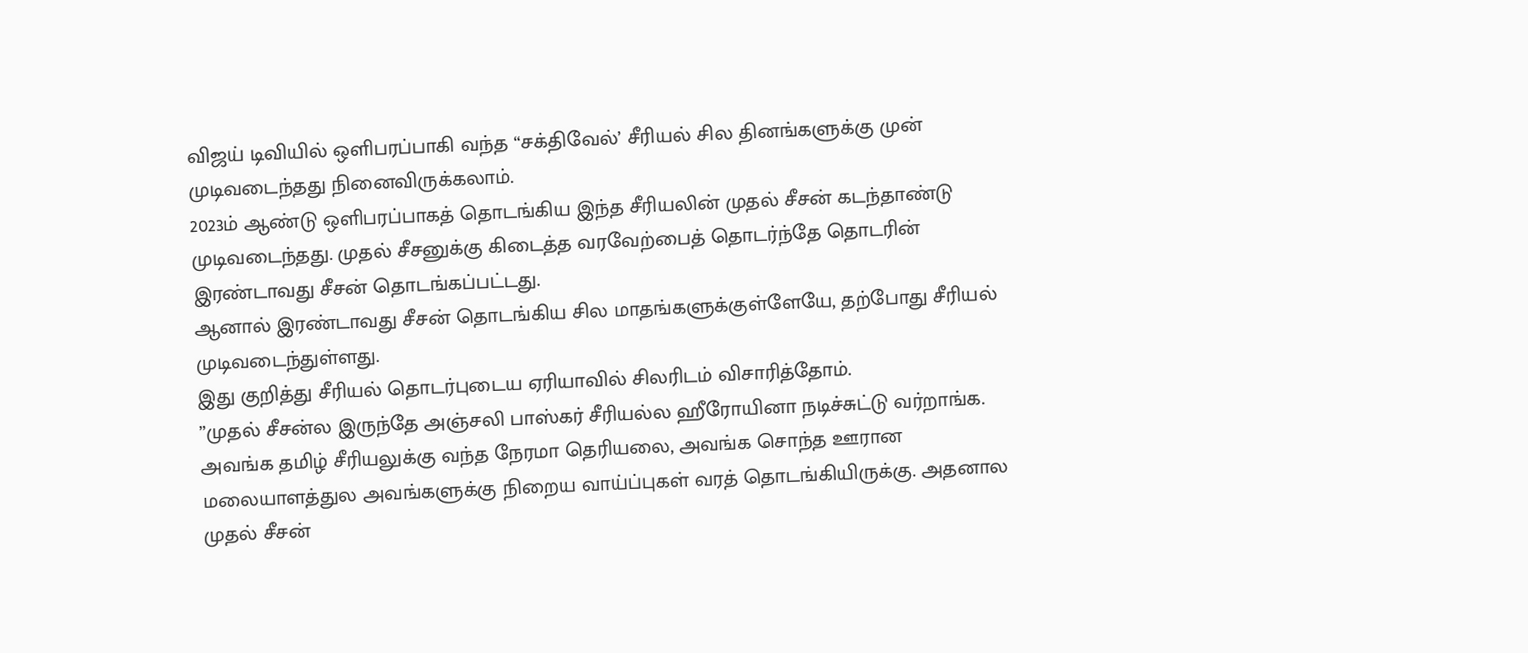விஜய் டிவியில் ஒளிபரப்பாகி வந்த “சக்திவேல்’ சீரியல் சில தினங்களுக்கு முன் முடிவடைந்தது நினைவிருக்கலாம்.
2023ம் ஆண்டு ஒளிபரப்பாகத் தொடங்கிய இந்த சீரியலின் முதல் சீசன் கடந்தாண்டு முடிவடைந்தது. முதல் சீசனுக்கு கிடைத்த வரவேற்பைத் தொடர்ந்தே தொடரின் இரண்டாவது சீசன் தொடங்கப்பட்டது.
ஆனால் இரண்டாவது சீசன் தொடங்கிய சில மாதங்களுக்குள்ளேயே, தற்போது சீரியல் முடிவடைந்துள்ளது.
இது குறித்து சீரியல் தொடர்புடைய ஏரியாவில் சிலரிடம் விசாரித்தோம்.
”முதல் சீசன்ல இருந்தே அஞ்சலி பாஸ்கர் சீரியல்ல ஹீரோயினா நடிச்சுட்டு வர்றாங்க. அவங்க தமிழ் சீரியலுக்கு வந்த நேரமா தெரியலை, அவங்க சொந்த ஊரான மலையாளத்துல அவங்களுக்கு நிறைய வாய்ப்புகள் வரத் தொடங்கியிருக்கு. அதனால முதல் சீசன்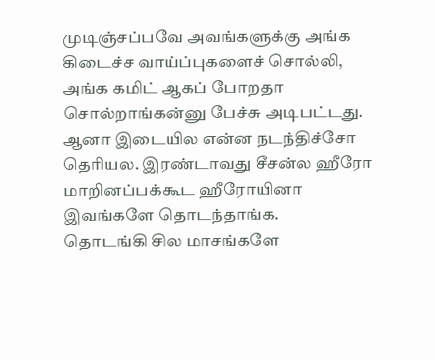முடிஞ்சப்பவே அவங்களுக்கு அங்க கிடைச்ச வாய்ப்புகளைச் சொல்லி, அங்க கமிட் ஆகப் போறதா சொல்றாங்கன்னு பேச்சு அடிபட்டது.
ஆனா இடையில என்ன நடந்திச்சோ தெரியல. இரண்டாவது சீசன்ல ஹீரோ மாறினப்பக்கூட ஹீரோயினா இவங்களே தொடந்தாங்க.
தொடங்கி சில மாசங்களே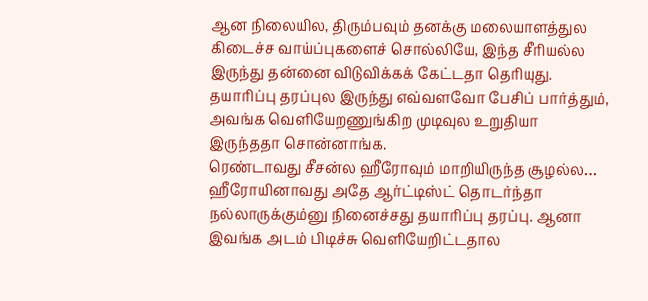ஆன நிலையில, திரும்பவும் தனக்கு மலையாளத்துல கிடைச்ச வாய்ப்புகளைச் சொல்லியே, இந்த சீரியல்ல இருந்து தன்னை விடுவிக்கக் கேட்டதா தெரியுது.
தயாரிப்பு தரப்புல இருந்து எவ்வளவோ பேசிப் பார்த்தும், அவங்க வெளியேறணுங்கிற முடிவுல உறுதியா இருந்ததா சொன்னாங்க.
ரெண்டாவது சீசன்ல ஹீரோவும் மாறியிருந்த சூழல்ல… ஹீரோயினாவது அதே ஆர்ட்டிஸ்ட் தொடர்ந்தா நல்லாருக்கும்னு நினைச்சது தயாரிப்பு தரப்பு. ஆனா இவங்க அடம் பிடிச்சு வெளியேறிட்டதால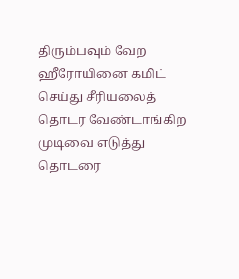திரும்பவும் வேற ஹீரோயினை கமிட் செய்து சீரியலைத் தொடர வேண்டாங்கிற முடிவை எடுத்து தொடரை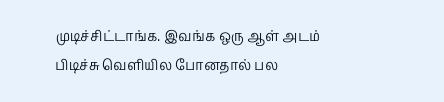முடிச்சிட்டாங்க. இவங்க ஒரு ஆள் அடம் பிடிச்சு வெளியில போனதால் பல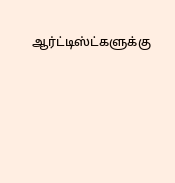ஆர்ட்டிஸ்ட்களுக்கு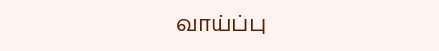வாய்ப்பு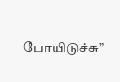போயிடுச்சு”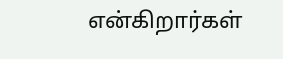என்கிறார்கள்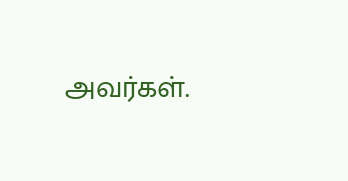அவர்கள்.